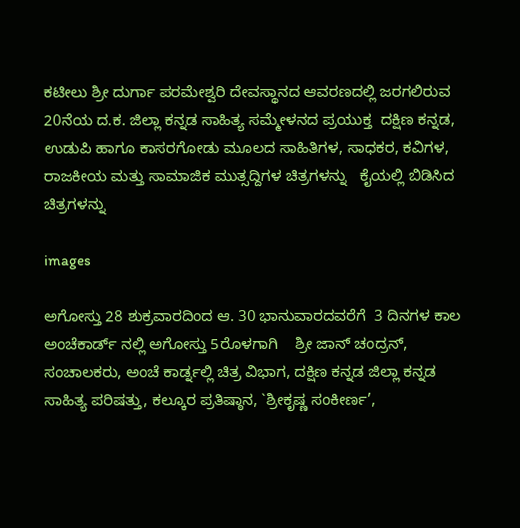ಕಟೀಲು ಶ್ರೀ ದುರ್ಗಾ ಪರಮೇಶ್ವರಿ ದೇವಸ್ಥಾನದ ಆವರಣದಲ್ಲಿ ಜರಗಲಿರುವ 20ನೆಯ ದ.ಕ. ಜಿಲ್ಲಾ ಕನ್ನಡ ಸಾಹಿತ್ಯ ಸಮ್ಮೇಳನದ ಪ್ರಯುಕ್ತ  ದಕ್ಷಿಣ ಕನ್ನಡ, ಉಡುಪಿ ಹಾಗೂ ಕಾಸರಗೋಡು ಮೂಲದ ಸಾಹಿತಿಗಳ, ಸಾಧಕರ, ಕವಿಗಳ, ರಾಜಕೀಯ ಮತ್ತು ಸಾಮಾಜಿಕ ಮುತ್ಸದ್ದಿಗಳ ಚಿತ್ರಗಳನ್ನು   ಕೈಯಲ್ಲಿ ಬಿಡಿಸಿದ ಚಿತ್ರಗಳನ್ನು

images

ಅಗೋಸ್ತು 28 ಶುಕ್ರವಾರದಿಂದ ಆ. 30 ಭಾನುವಾರದವರೆಗೆ  3 ದಿನಗಳ ಕಾಲ ಅಂಚೆಕಾರ್ಡ್ ನಲ್ಲಿ ಅಗೋಸ್ತು 5ರೊಳಗಾಗಿ    ಶ್ರೀ ಜಾನ್ ಚಂದ್ರನ್, ಸಂಚಾಲಕರು, ಅಂಚೆ ಕಾರ್ಡ್ನಲ್ಲಿ ಚಿತ್ರ ವಿಭಾಗ, ದಕ್ಷಿಣ ಕನ್ನಡ ಜಿಲ್ಲಾ ಕನ್ನಡ ಸಾಹಿತ್ಯ ಪರಿಷತ್ತು, ಕಲ್ಕೂರ ಪ್ರತಿಷ್ಠಾನ, `ಶ್ರೀಕೃಷ್ಣ ಸಂಕೀರ್ಣ’,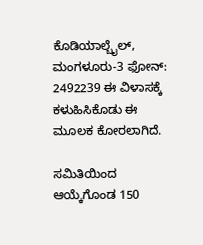ಕೊಡಿಯಾಲ್ಬೈಲ್, ಮಂಗಳೂರು-3 ಫೋನ್: 2492239 ಈ ವಿಳಾಸಕ್ಕೆ ಕಳುಹಿಸಿಕೊಡು ಈ ಮೂಲಕ ಕೋರಲಾಗಿದೆ.

ಸಮಿತಿಯಿಂದ ಆಯ್ಕೆಗೊಂಡ 150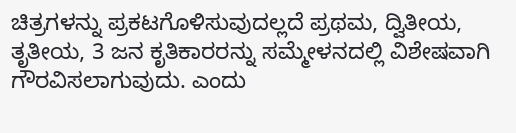ಚಿತ್ರಗಳನ್ನು ಪ್ರಕಟಗೊಳಿಸುವುದಲ್ಲದೆ ಪ್ರಥಮ, ದ್ವಿತೀಯ, ತೃತೀಯ, 3 ಜನ ಕೃತಿಕಾರರನ್ನು ಸಮ್ಮೇಳನದಲ್ಲಿ ವಿಶೇಷವಾಗಿ ಗೌರವಿಸಲಾಗುವುದು. ಎಂದು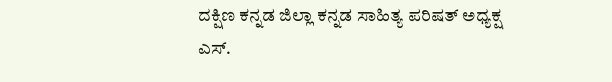ದಕ್ಷಿಣ ಕನ್ನಡ ಜಿಲ್ಲಾ ಕನ್ನಡ ಸಾಹಿತ್ಯ ಪರಿಷತ್ ಅಧ್ಯಕ್ಷ ಎಸ್.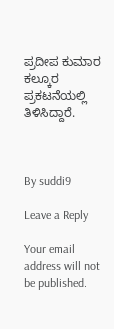ಪ್ರದೀಪ ಕುಮಾರ ಕಲ್ಕೂರ  ಪ್ರಕಟನೆಯಲ್ಲಿ ತಿಳಿಸಿದ್ದಾರೆ.



By suddi9

Leave a Reply

Your email address will not be published.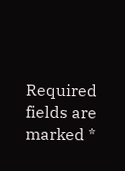Required fields are marked *